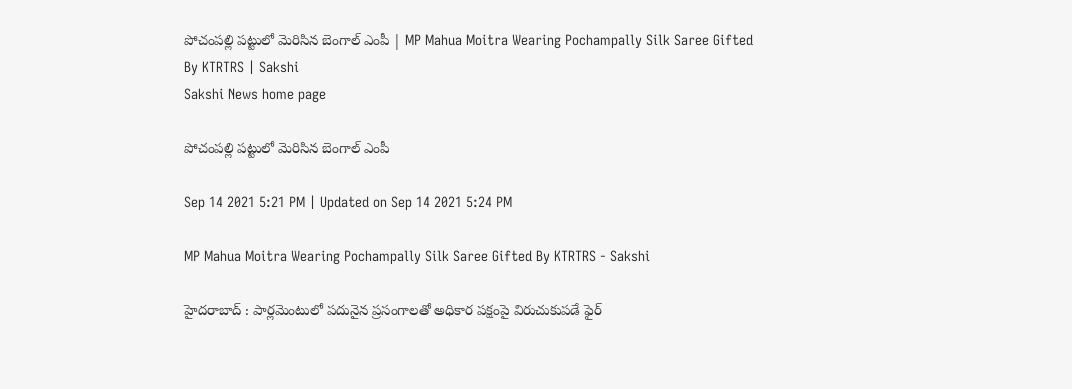పోచంపల్లి పట్టులో మెరిసిన బెంగాల్‌ ఎంపీ | MP Mahua Moitra Wearing Pochampally Silk Saree Gifted By KTRTRS | Sakshi
Sakshi News home page

పోచంపల్లి పట్టులో మెరిసిన బెంగాల్‌ ఎంపీ

Sep 14 2021 5:21 PM | Updated on Sep 14 2021 5:24 PM

MP Mahua Moitra Wearing Pochampally Silk Saree Gifted By KTRTRS - Sakshi

హైదరాబాద్‌ : పార్లమెంటులో పదునైన ప్రసంగాలతో అధికార పక్షంపై విరుచుకుపడే ఫైర్‌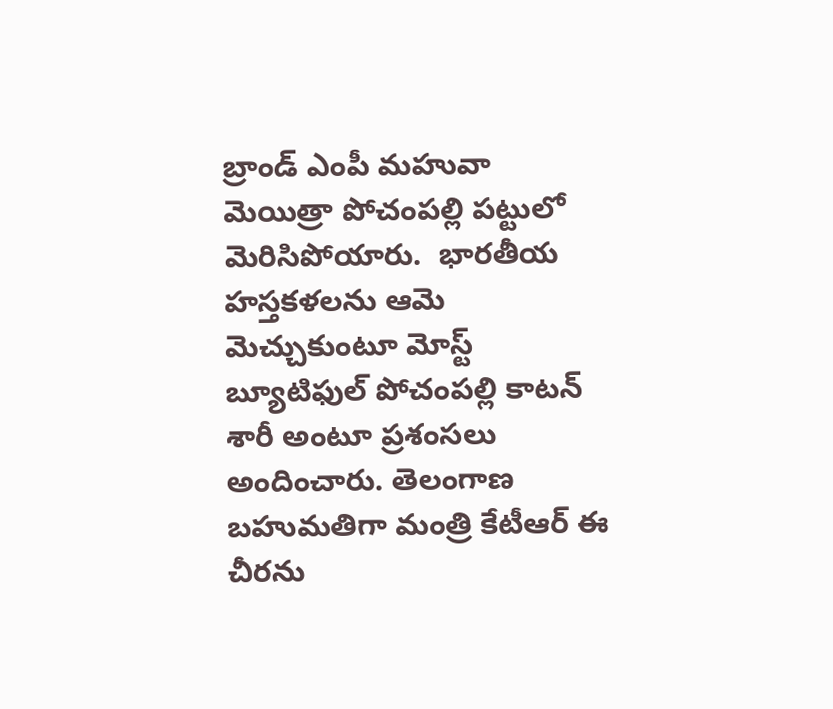బ్రాండ్‌ ఎంపీ మహువా మెయిత్రా పోచంపల్లి పట్టులో మెరిసిపోయారు.  భారతీయ హస్తకళలను ఆమె మెచ్చుకుంటూ మోస్ట్‌ బ్యూటిఫుల్‌ పోచంపల్లి కాటన్‌ శారీ అంటూ ప్రశంసలు అందించారు. తెలంగాణ బహుమతిగా మంత్రి కేటీఆర్‌ ఈ చీరను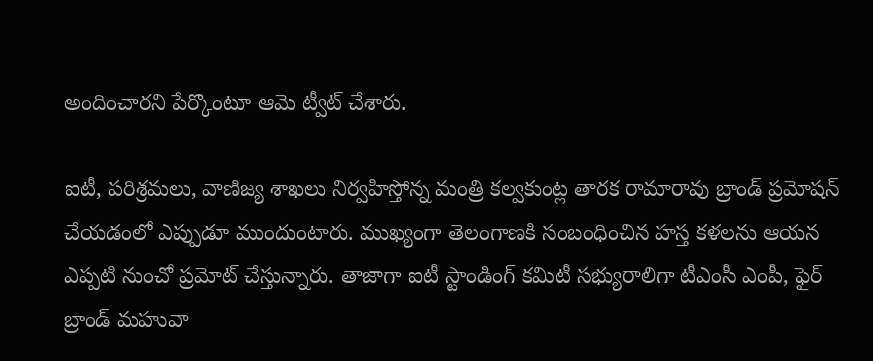అందించారని పేర్కొంటూ ఆమె ట్వీట్‌ చేశారు.

ఐటీ, పరిశ్రమలు, వాణిజ్య శాఖలు నిర్వహిస్తోన్న మంత్రి కల్వకుంట్ల తారక రామారావు బ్రాండ్‌ ప్రమోషన్‌ చేయడంలో ఎప్పుడూ ముందుంటారు. ముఖ్యంగా తెలంగాణకి సంబంధించిన హస్త కళలను ఆయన ఎప్పటి నుంచో ప్రమోట్‌ చేస్తున్నారు. తాజాగా ఐటీ స్టాండింగ్‌ కమిటీ సభ్యురాలిగా టీఎంసీ ఎంపీ, ఫైర్‌ బ్రాండ్‌ మహువా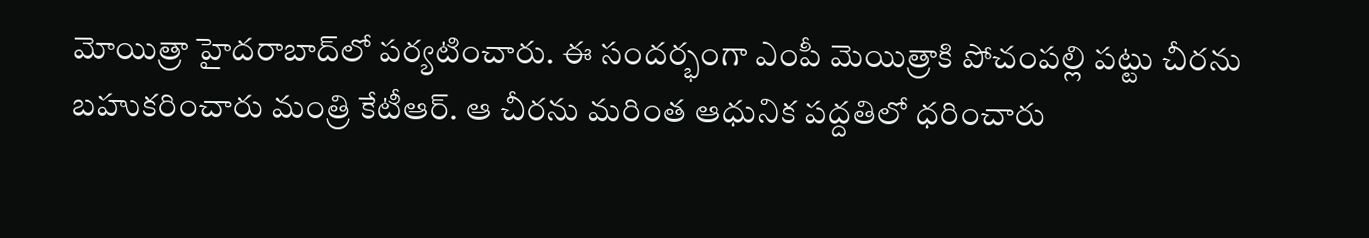మోయిత్రా హైదరాబాద్‌లో పర్యటించారు. ఈ సందర్భంగా ఎంపీ మెయిత్రాకి పోచంపల్లి పట్టు చీరను బహుకరించారు మంత్రి కేటీఆర్‌. ఆ చీరను మరింత ఆధునిక పద్దతిలో ధరించారు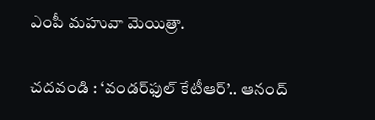ఎంపీ మహువా మెయిత్రా.

చదవండి : ‘వండర్‌ఫుల్‌ కేటీఆర్‌’.. ఆనంద్‌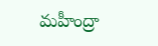మహీంద్రా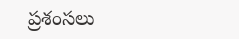ప్రశంసలు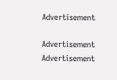Advertisement

Advertisement
Advertisement